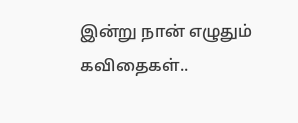இன்று நான் எழுதும் கவிதைகள்..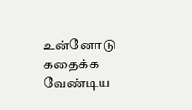உன்னோடு கதைக்க வேண்டிய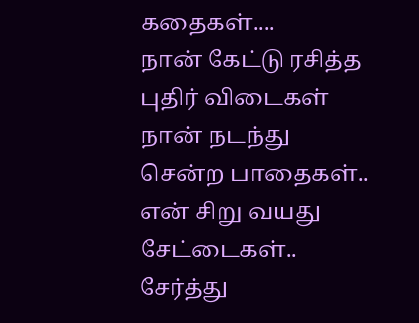கதைகள்....
நான் கேட்டு ரசித்த புதிர் விடைகள்
நான் நடந்து சென்ற பாதைகள்..
என் சிறு வயது சேட்டைகள்..
சேர்த்து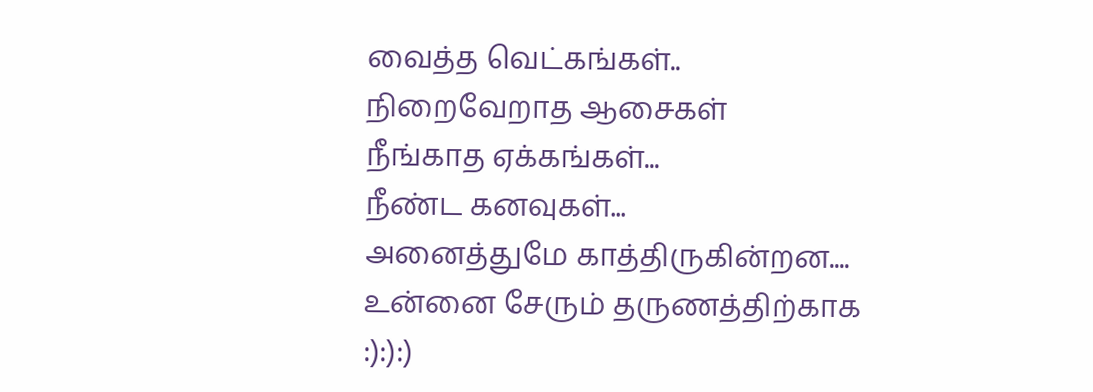வைத்த வெட்கங்கள்..
நிறைவேறாத ஆசைகள்
நீங்காத ஏக்கங்கள்...
நீண்ட கனவுகள்...
அனைத்துமே காத்திருகின்றன....
உன்னை சேரும் தருணத்திற்காக
:):):)